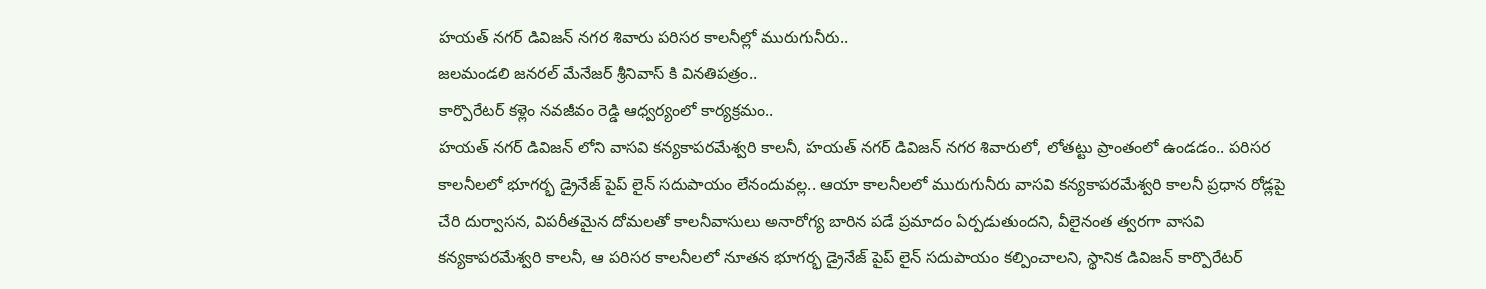హయత్ నగర్ డివిజన్ నగర శివారు పరిసర కాలనీల్లో మురుగునీరు..
జలమండలి జనరల్ మేనేజర్ శ్రీనివాస్ కి వినతిపత్రం..
కార్పొరేటర్ కళ్లెం నవజీవం రెడ్డి ఆధ్వర్యంలో కార్యక్రమం..
హయత్ నగర్ డివిజన్ లోని వాసవి కన్యకాపరమేశ్వరి కాలనీ, హయత్ నగర్ డివిజన్ నగర శివారులో, లోతట్టు ప్రాంతంలో ఉండడం.. పరిసర కాలనీలలో భూగర్భ డ్రైనేజ్ పైప్ లైన్ సదుపాయం లేనందువల్ల.. ఆయా కాలనీలలో మురుగునీరు వాసవి కన్యకాపరమేశ్వరి కాలనీ ప్రధాన రోడ్లపై చేరి దుర్వాసన, విపరీతమైన దోమలతో కాలనీవాసులు అనారోగ్య బారిన పడే ప్రమాదం ఏర్పడుతుందని, వీలైనంత త్వరగా వాసవి కన్యకాపరమేశ్వరి కాలనీ, ఆ పరిసర కాలనీలలో నూతన భూగర్భ డ్రైనేజ్ పైప్ లైన్ సదుపాయం కల్పించాలని, స్థానిక డివిజన్ కార్పొరేటర్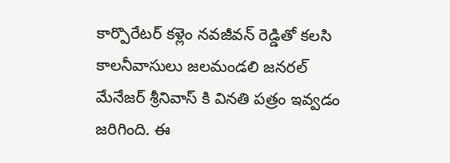కార్పొరేటర్ కళ్లెం నవజీవన్ రెడ్డితో కలసి కాలనీవాసులు జలమండలి జనరల్ మేనేజర్ శ్రీనివాస్ కి వినతి పత్రం ఇవ్వడం జరిగింది. ఈ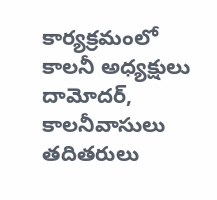కార్యక్రమంలో కాలనీ అధ్యక్షులు దామోదర్, కాలనీవాసులు తదితరులు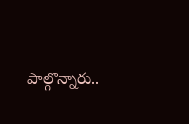పాల్గొన్నారు..